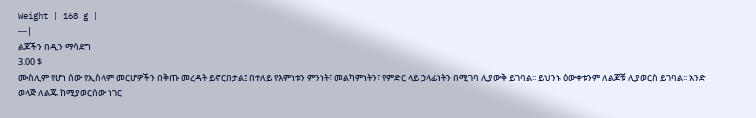Weight | 168 g |
---|
ልጆችን በዲን ማሳደግ
3.00 $
ሙስሊም የሆነ ሰው የኢስላም መርሆዎችን በቅጡ መረዳት ይኖርበታል፤ በተለይ የእምነቱን ምንነት፣ መልካምነትን፣ የምድር ላይ ኃላፊነትን በሚገባ ሊያውቅ ይገባል፡፡ ይህንኑ ዕውቀቱንም ለልጆቹ ሊያወርስ ይገባል፡፡ አንድ ወላጅ ለልጁ ከሚያወርሰው ነገር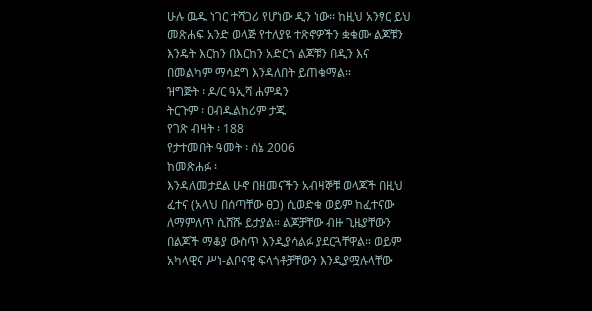ሁሉ ዉዱ ነገር ተሻጋሪ የሆነው ዲን ነው፡፡ ከዚህ አንፃር ይህ መጽሐፍ አንድ ወላጅ የተለያዩ ተጽኖዎችን ቋቁሙ ልጆቹን እንዴት እርከን በእርከን አድርጎ ልጆቹን በዲን እና በመልካም ማሳደግ እንዳለበት ይጠቁማል፡፡
ዝግጅት ፡ ዶ/ር ዓኢሻ ሐምዳን
ትርጉም ፡ ዐብዱልከሪም ታጁ
የገጽ ብዛት ፡ 188
የታተመበት ዓመት ፡ ሰኔ 2006
ከመጽሐፉ ፡
እንዳለመታደል ሁኖ በዘመናችን አብዛኞቹ ወላጆች በዚህ ፈተና (አላህ በሰጣቸው ፀጋ) ሲወድቁ ወይም ከፈተናው ለማምለጥ ሲሸሹ ይታያል። ልጆቻቸው ብዙ ጊዜያቸውን በልጆች ማቆያ ውስጥ እንዲያሳልፉ ያደርጓቸዋል። ወይም አካላዊና ሥነ-ልቦናዊ ፍላጎቶቻቸውን እንዲያሟሉላቸው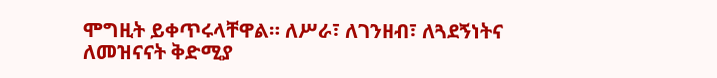ሞግዚት ይቀጥሩላቸዋል። ለሥራ፣ ለገንዘብ፣ ለጓደኝነትና ለመዝናናት ቅድሚያ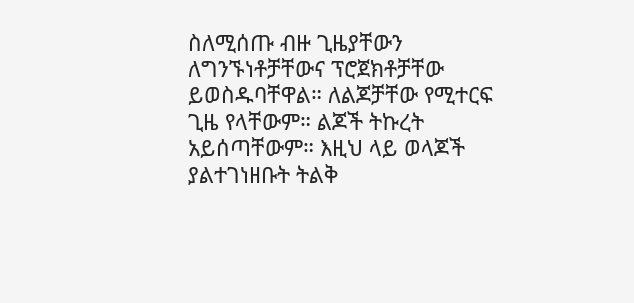ስለሚሰጡ ብዙ ጊዜያቸውን ለግንኙነቶቻቸውና ፕሮጀክቶቻቸው ይወስዱባቸዋል። ለልጆቻቸው የሚተርፍ ጊዜ የላቸውም። ልጆች ትኩረት አይሰጣቸውም። እዚህ ላይ ወላጆች ያልተገነዘቡት ትልቅ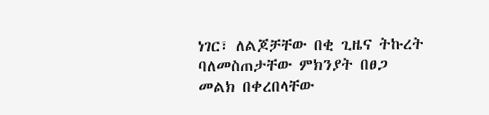ነገር፣ ለልጆቻቸው በቂ ጊዜና ትኩረት ባለመስጠታቸው ምክንያት በፀጋ መልክ በቀረበላቸው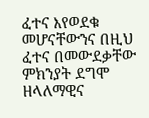ፈተና እየወደቁ መሆናቸውንና በዚህ ፈተና በመውደቃቸው ምክንያት ደግሞ ዘላለማዊና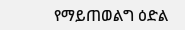የማይጠወልግ ዕድል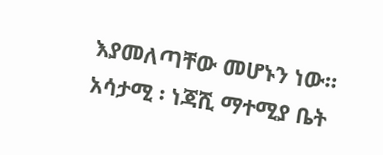እያመለጣቸው መሆኑን ነው።
አሳታሚ ፡ ነጃሺ ማተሚያ ቤት